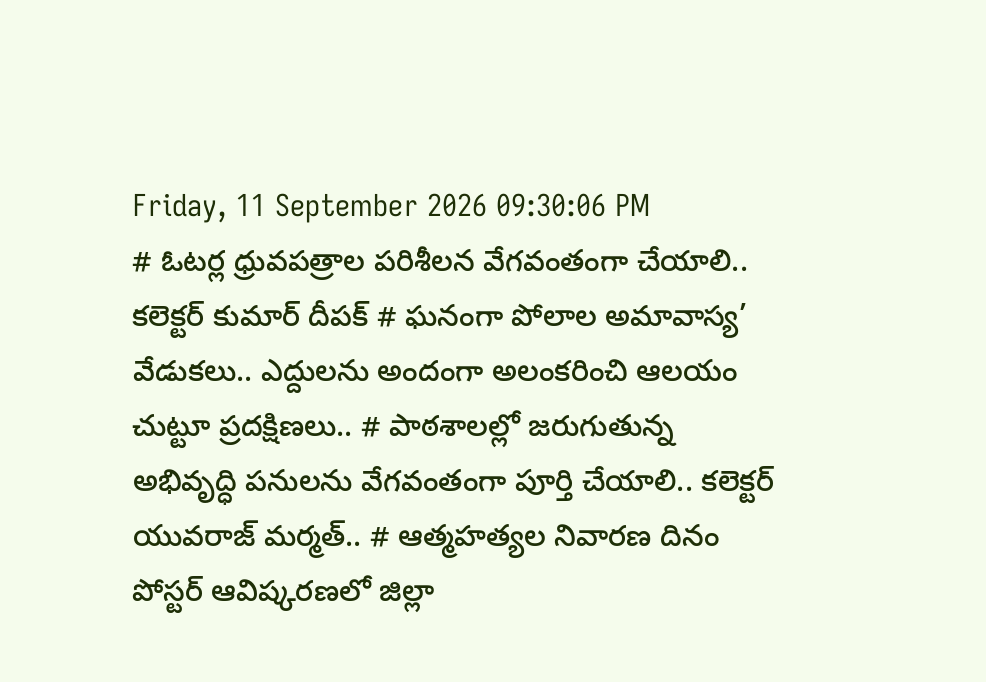Friday, 11 September 2026 09:30:06 PM
# ఓటర్ల ధ్రువపత్రాల పరిశీలన వేగవంతంగా చేయాలి.. కలెక్టర్ కుమార్ దీపక్ # ఘనంగా పోలాల అమావాస్య’ వేడుకలు.. ఎద్దులను అందంగా అలంకరించి ఆలయం చుట్టూ ప్రదక్షిణలు.. # పాఠశాలల్లో జరుగుతున్న అభివృద్ధి పనులను వేగవంతంగా పూర్తి చేయాలి.. కలెక్టర్ యువరాజ్ మర్మత్.. # ఆత్మహత్యల నివారణ దినం పోస్టర్ ఆవిష్కరణలో జిల్లా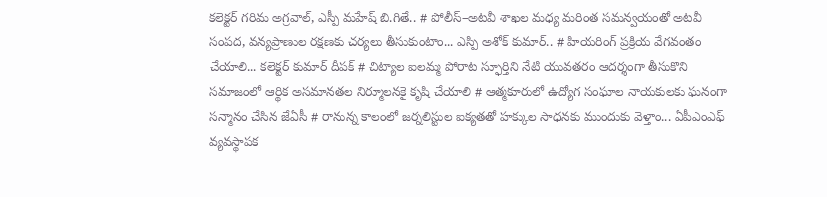కలెక్టర్ గరిమ అగ్రవాల్, ఎస్పీ మహేష్ బి.గితే.. # పోలీస్–అటవీ శాఖల మధ్య మరింత సమన్వయంతో అటవీ సంపద, వన్యప్రాణుల రక్షణకు చర్యలు తీసుకుంటాం... ఎస్పి అశోక్ కుమార్.. # హియరింగ్ ప్రక్రియ వేగవంతం చేయాలి... కలెక్టర్ కుమార్ దీపక్ # చిట్యాల ఐలమ్మ పోరాట స్ఫూర్తిని నేటి యువతరం ఆదర్శంగా తీసుకొని సమాజంలో ఆర్థిక అసమానతల నిర్మూలనకై కృషి చేయాలి # ఆత్మకూరులో ఉద్యోగ సంఘాల నాయకులకు ఘనంగా సన్మానం చేసిన జేఏసీ # రానున్న కాలంలో జర్నలిస్టుల ఐక్యతతో హక్కుల సాధనకు ముందుకు వెళ్తాం... ఏపీఎంఎఫ్ వ్యవస్థాపక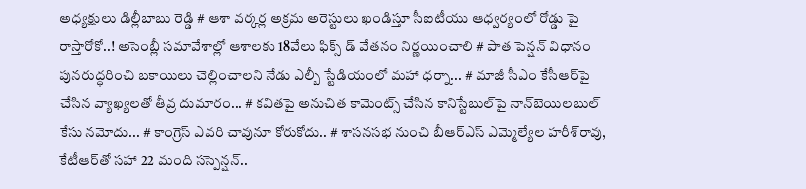అధ్యక్షులు డిల్లీబాబు రెడ్డి # ఆశా వర్కర్ల అక్రమ అరెస్టులు ఖండిస్తూ సీఐటీయు ఆధ్వర్యంలో రోడ్డు పై రాస్తారోకో..! అసెంబ్లీ సమావేశాల్లో ఆశాలకు 18వేలు ఫిక్స్ డ్ వేతనం నిర్ణయించాలి # పాత పెన్షన్ విధానం పునరుద్ధరించి బకాయిలు చెల్లించాలని నేడు ఎల్బీ స్టేడియంలో మహా ధర్నా... # మాజీ సీఎం కేసీఆర్‌పై చేసిన వ్యాఖ్యలతో తీవ్ర దుమారం... # కవితపై అనుచిత కామెంట్స్ చేసిన కానిస్టేబుల్‌పై నాన్‌బెయిలబుల్ కేసు నమోదు... # కాంగ్రెస్‌ ఎవరి చావునూ కోరుకోదు.. # శాసనసభ నుంచి బీఆర్‌ఎస్‌ ఎమ్మెల్యేల హరీశ్‌రావు, కేటీఆర్‌తో సహా 22 మంది సస్పెన్షన్..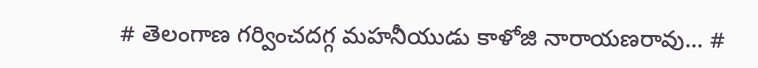# తెలంగాణ గర్వించదగ్గ మహనీయుడు కాళోజి నారాయణరావు... #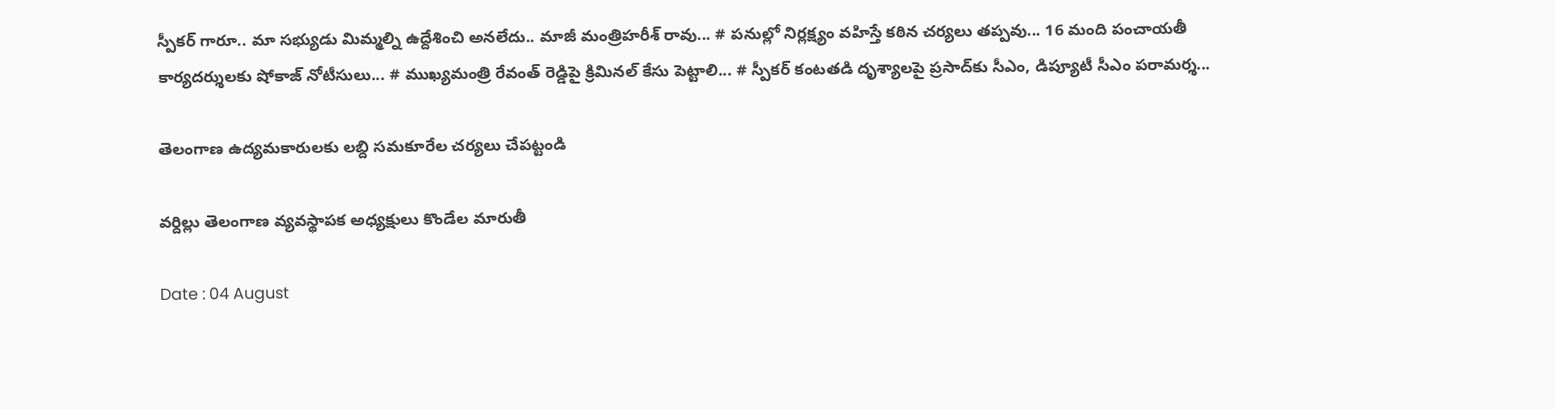స్పీకర్ గారూ.. మా సభ్యుడు మిమ్మల్ని ఉద్దేశించి అనలేదు.. మాజీ మంత్రిహరీశ్ రావు... # పనుల్లో నిర్లక్ష్యం వహిస్తే కఠిన చర్యలు తప్పవు... 16 మంది పంచాయతీ కార్యదర్శులకు షోకాజ్ నోటీసులు... # ముఖ్యమంత్రి రేవంత్ రెడ్డిపై క్రిమినల్ కేసు పెట్టాలి... # స్పీకర్‌ కంటతడి దృశ్యాలపై ప్రసాద్‌కు సీఎం, డిప్యూటీ సీఎం పరామర్శ...

తెలంగాణ ఉద్యమకారులకు లబ్ది సమకూరేల చర్యలు చేపట్టండి

వర్దిల్లు తెలంగాణ వ్యవస్థాపక అధ్యక్షులు కొండేల మారుతీ

Date : 04 August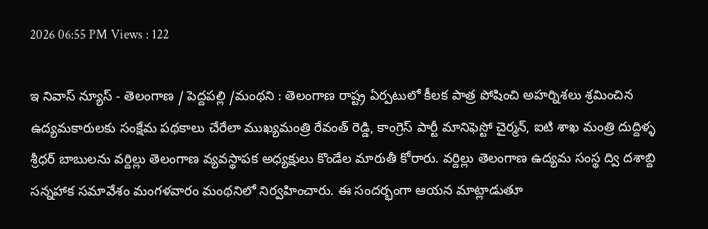2026 06:55 PM Views : 122

ఇ నివాస్ న్యూస్ - తెలంగాణ / పెద్దపల్లి /మంథని : తెలంగాణ రాష్ట్ర ఏర్పటులో కీలక పాత్ర పోషించి అహర్నిశలు శ్రమించిన ఉద్యమకారులకు సంక్షేమ పథకాలు చేరేలా ముఖ్యమంత్రి రేవంత్ రెడ్డి, కాంగ్రెస్ పార్టీ మానిఫెస్టో చైర్మన్, ఐటి శాఖ మంత్రి దుద్దిళ్ళ శ్రీధర్ బాబులను వర్దిల్లు తెలంగాణ వ్యవస్థాపక అధ్యక్షులు కొండేల మారుతీ కోరారు. వర్దిల్లు తెలంగాణ ఉద్యమ సంస్థ ద్వి దశాబ్ది సన్నహాక సమావేశం మంగళవారం మంథనిలో నిర్వహించారు. ఈ సందర్భంగా ఆయన మాట్లాడుతూ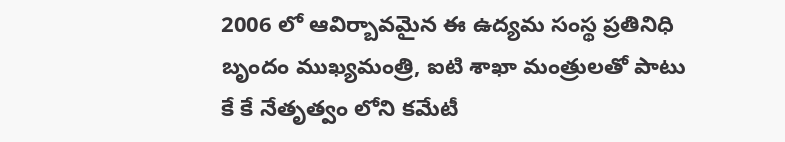2006 లో ఆవిర్బావమైన ఈ ఉద్యమ సంస్థ ప్రతినిధి బృందం ముఖ్యమంత్రి, ఐటి శాఖా మంత్రులతో పాటు కే కే నేతృత్వం లోని కమేటీ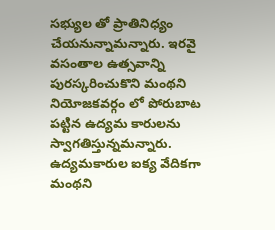సభ్యుల తో ప్రాతినిధ్యం చేయనున్నామన్నారు. ఇరవై వసంతాల ఉత్సవాన్ని పురస్కరించుకొని మంథని నియోజకవర్గం లో పోరుబాట పట్టిన ఉద్యమ కారులను స్వాగతిస్తున్నమన్నారు. ఉద్యమకారుల ఐక్య వేదికగా మంథని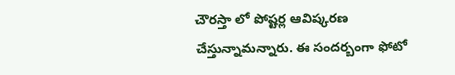చౌరస్తా లో పోష్టర్ల ఆవిష్కరణ చేస్తున్నామన్నారు. ఈ సందర్బంగా ఫోటో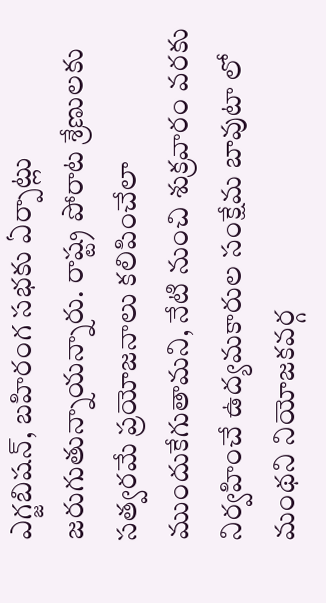ఎగ్జబిషన్, బహిరంగ సభకు ఏర్పాట్లు జరుగుతున్నాయన్నారు. రాష్ట్ర పోరాట శ్రేణులకు సత్వరమే ప్రయోజనాలు కలిపించేలా ముందుకేగుతామని, నేటి నుంచి శుక్రవారం వరకు నిర్వహించే ఉద్యమకారుల సంక్షేమ బావుటా లో మంథని నియోజకవర్గ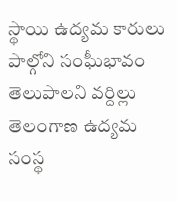స్థాయి ఉద్యమ కారులు పాల్గోని సంఘీభావం తెలుపాలని వ‌ర్దిల్లు తెలంగాణ ఉద్యమ సంస్థ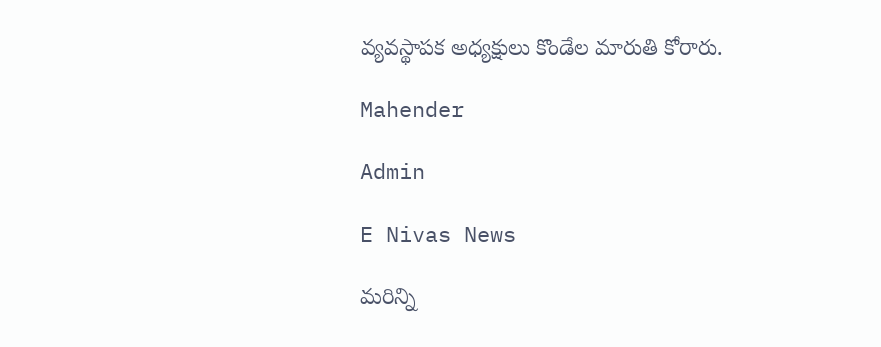వ్యవస్థాపక అధ్యక్షులు కొండేల మారుతి కోరారు.

Mahender

Admin

E Nivas News

మరిన్ని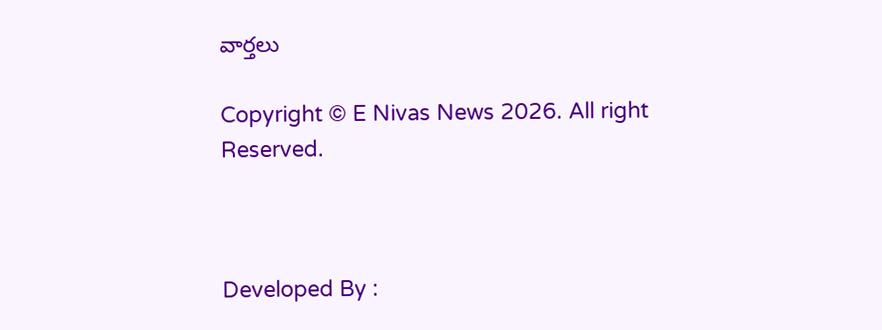వార్తలు

Copyright © E Nivas News 2026. All right Reserved.



Developed By :